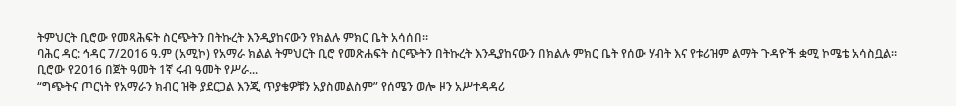ትምህርት ቢሮው የመጻሕፍት ስርጭትን በትኩረት እንዲያከናውን የክልሉ ምክር ቤት አሳሰበ።
ባሕር ዳር: ኅዳር 7/2016 ዓ.ም (አሚኮ) የአማራ ክልል ትምህርት ቢሮ የመጽሐፍት ስርጭትን በትኩረት እንዲያከናውን በክልሉ ምክር ቤት የሰው ሃብት እና የቱሪዝም ልማት ጉዳዮች ቋሚ ኮሜቴ አሳስቧል።
ቢሮው የ2016 በጀት ዓመት 1ኛ ሩብ ዓመት የሥራ...
“ግጭትና ጦርነት የአማራን ክብር ዝቅ ያደርጋል እንጂ ጥያቄዎቹን አያስመልስም” የሰሜን ወሎ ዞን አሥተዳዳሪ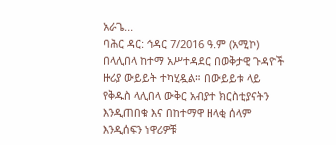አራጌ...
ባሕር ዳር: ኅዳር 7/2016 ዓ.ም (አሚኮ) በላሊበላ ከተማ አሥተዳደር በወቅታዊ ጉዳዮች ዙሪያ ውይይት ተካሂዷል። በውይይቱ ላይ የቅዱስ ላሊበላ ውቅር አብያተ ክርስቲያናትን እንዲጠበቁ እና በከተማዋ ዘላቂ ሰላም እንዲሰፍን ነዋሪዎቹ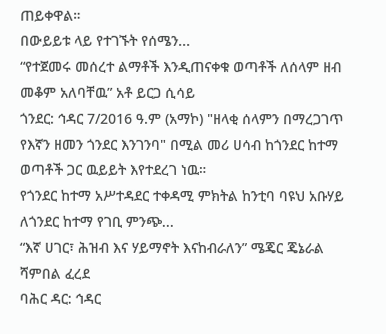ጠይቀዋል።
በውይይቱ ላይ የተገኙት የሰሜን...
“የተጀመሩ መሰረተ ልማቶች እንዲጠናቀቁ ወጣቶች ለሰላም ዘብ መቆም አለባቸዉ” አቶ ይርጋ ሲሳይ
ጎንደር: ኅዳር 7/2016 ዓ.ም (አማኮ) "ዘላቂ ሰላምን በማረጋገጥ የእኛን ዘመን ጎንደር እንገንባ" በሚል መሪ ሀሳብ ከጎንደር ከተማ ወጣቶች ጋር ዉይይት እየተደረገ ነዉ።
የጎንደር ከተማ አሥተዳደር ተቀዳሚ ምክትል ከንቲባ ባዩህ አቡሃይ ለጎንደር ከተማ የገቢ ምንጭ...
“እኛ ሀገር፣ ሕዝብ እና ሃይማኖት እናከብራለን” ሜጄር ጄኔራል ሻምበል ፈረደ
ባሕር ዳር: ኅዳር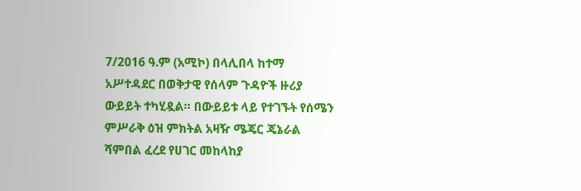7/2016 ዓ.ም (አሚኮ) በላሊበላ ከተማ አሥተዳደር በወቅታዊ የሰላም ጉዳዮች ዙሪያ ውይይት ተካሂዷል። በውይይቱ ላይ የተገኙት የሰሜን ምሥራቅ ዕዝ ምክትል አዛዥ ሜጄር ጄኔራል ሻምበል ፈረደ የሀገር መከላከያ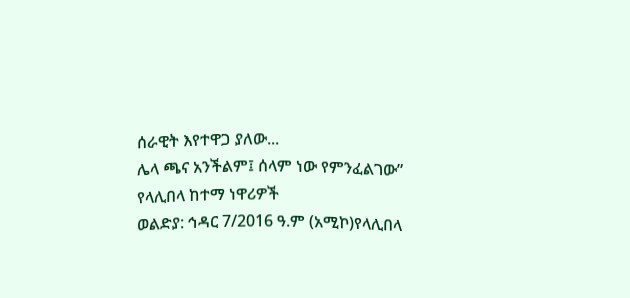ሰራዊት እየተዋጋ ያለው...
ሌላ ጫና አንችልም፤ ሰላም ነው የምንፈልገው” የላሊበላ ከተማ ነዋሪዎች
ወልድያ: ኅዳር 7/2016 ዓ.ም (አሚኮ)የላሊበላ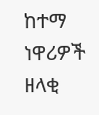ከተማ ነዋሪዎች ዘላቂ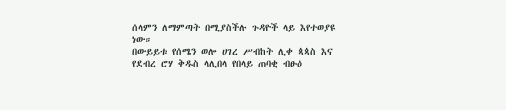ሰላምን ለማምጣት በሚያስችሉ ጉዳዮች ላይ እየተወያዩ ነው።
በውይይቱ የሰሜን ወሎ ሀገረ ሥብከት ሊቀ ጳጳስ እና የደብረ ሮሃ ቅዱስ ላሊበላ የበላይ ጠባቂ ብፁዕ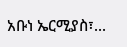አቡነ ኤርሚያስ፣...